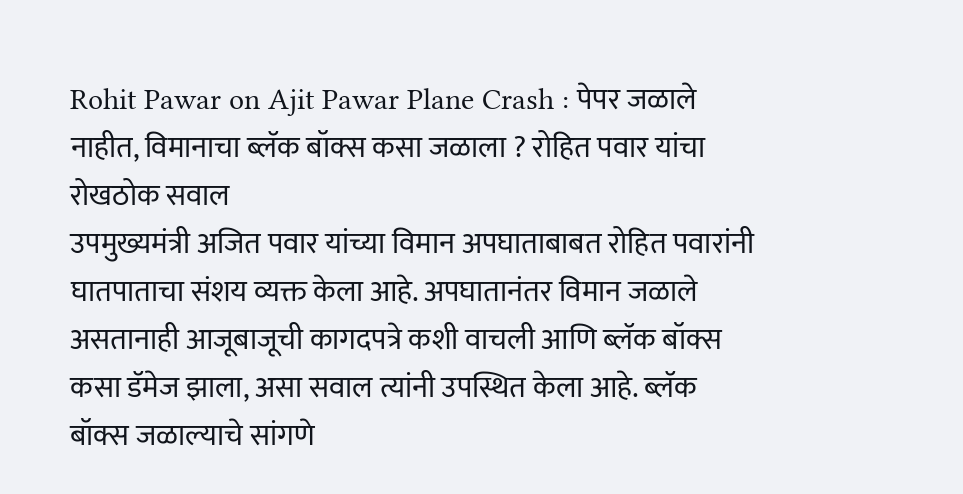Rohit Pawar on Ajit Pawar Plane Crash : पेपर जळाले नाहीत, विमानाचा ब्लॅक बॉक्स कसा जळाला ? रोहित पवार यांचा रोखठोक सवाल
उपमुख्यमंत्री अजित पवार यांच्या विमान अपघाताबाबत रोहित पवारांनी घातपाताचा संशय व्यक्त केला आहे. अपघातानंतर विमान जळाले असतानाही आजूबाजूची कागदपत्रे कशी वाचली आणि ब्लॅक बॉक्स कसा डॅमेज झाला, असा सवाल त्यांनी उपस्थित केला आहे. ब्लॅक बॉक्स जळाल्याचे सांगणे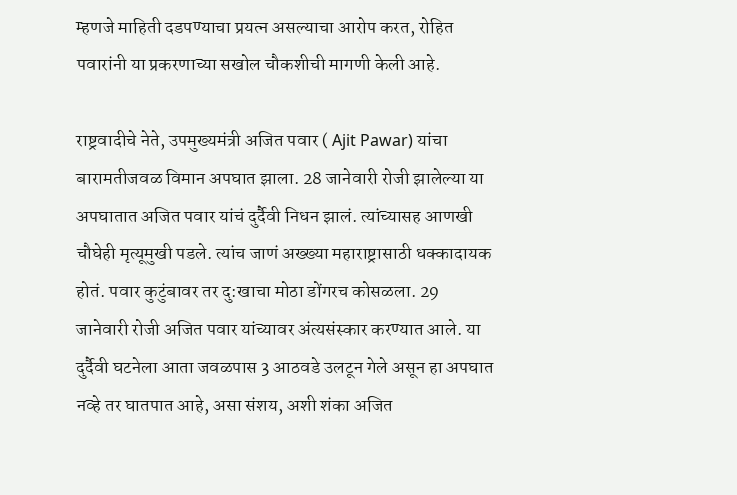म्हणजे माहिती दडपण्याचा प्रयत्न असल्याचा आरोप करत, रोहित पवारांनी या प्रकरणाच्या सखोल चौकशीची मागणी केली आहे.

राष्ट्रवादीचे नेते, उपमुख्यमंत्री अजित पवार ( Ajit Pawar) यांचा बारामतीजवळ विमान अपघात झाला. 28 जानेवारी रोजी झालेल्या या अपघातात अजित पवार यांचं दुर्दैवी निधन झालं. त्यांच्यासह आणखी चौघेही मृत्यूमुखी पडले. त्यांच जाणं अख्ख्या महाराष्ट्रासाठी धक्कादायक होतं. पवार कुटुंबावर तर दु:खाचा मोठा डोंगरच कोसळला. 29 जानेवारी रोजी अजित पवार यांच्यावर अंत्यसंस्कार करण्यात आले. या दुर्दैवी घटनेला आता जवळपास 3 आठवडे उलटून गेले असून हा अपघात नव्हे तर घातपात आहे, असा संशय, अशी शंका अजित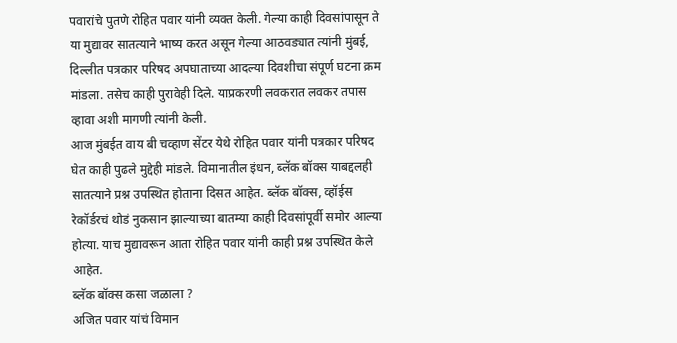पवारांचे पुतणे रोहित पवार यांनी व्यक्त केली. गेल्या काही दिवसांपासून ते या मुद्यावर सातत्याने भाष्य करत असून गेल्या आठवड्यात त्यांनी मुंबई, दिल्लीत पत्रकार परिषद अपघाताच्या आदल्या दिवशीचा संपूर्ण घटना क्रम मांडला. तसेच काही पुरावेही दिले. याप्रकरणी लवकरात लवकर तपास व्हावा अशी मागणी त्यांनी केली.
आज मुंबईत वाय बी चव्हाण सेंटर येथे रोहित पवार यांनी पत्रकार परिषद घेत काही पुढले मुद्देही मांडले. विमानातील इंधन, ब्लॅक बॉक्स याबद्दलही सातत्याने प्रश्न उपस्थित होताना दिसत आहेत. ब्लॅक बॉक्स, व्हॉईस रेकॉर्डरचं थोडं नुकसान झाल्याच्या बातम्या काही दिवसांपूर्वी समोर आल्या होत्या. याच मुद्यावरून आता रोहित पवार यांनी काही प्रश्न उपस्थित केले आहेत.
ब्लॅक बॉक्स कसा जळाला ?
अजित पवार यांचं विमान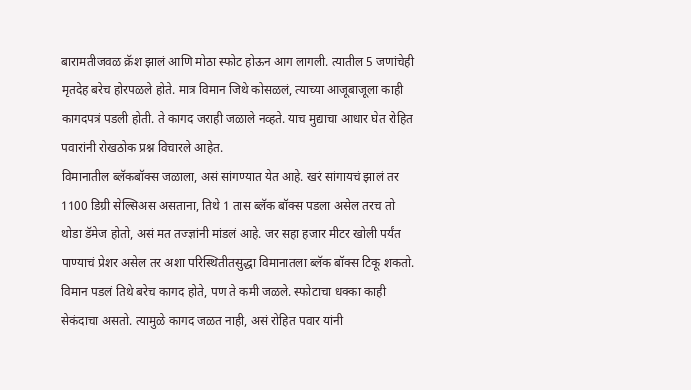बारामतीजवळ क्रॅश झालं आणि मोठा स्फोट होऊन आग लागली. त्यातील 5 जणांचेही मृतदेह बरेच होरपळले होते. मात्र विमान जिथे कोसळलं, त्याच्या आजूबाजूला काही कागदपत्रं पडली होती. ते कागद जराही जळाले नव्हते. याच मुद्याचा आधार घेत रोहित पवारांनी रोखठोक प्रश्न विचारले आहेत.
विमानातील ब्लॅकबॉक्स जळाला, असं सांगण्यात येत आहे. खरं सांगायचं झालं तर 1100 डिग्री सेल्सिअस असताना, तिथे 1 तास ब्लॅक बॉक्स पडला असेल तरच तो थोडा डॅमेज होतो, असं मत तज्ज्ञांनी मांडलं आहे. जर सहा हजार मीटर खोली पर्यंत पाण्याचं प्रेशर असेल तर अशा परिस्थितीतसुद्धा विमानातला ब्लॅक बॉक्स टिकू शकतो. विमान पडलं तिथे बरेच कागद होते, पण ते कमी जळले. स्फोटाचा धक्का काही सेकंदाचा असतो. त्यामुळे कागद जळत नाही, असं रोहित पवार यांनी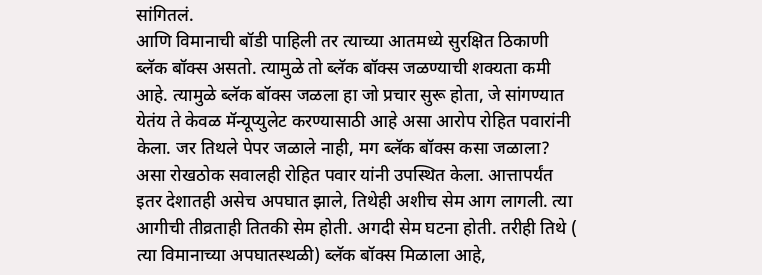सांगितलं.
आणि विमानाची बॉडी पाहिली तर त्याच्या आतमध्ये सुरक्षित ठिकाणी ब्लॅक बॉक्स असतो. त्यामुळे तो ब्लॅक बॉक्स जळण्याची शक्यता कमी आहे. त्यामुळे ब्लॅक बॉक्स जळला हा जो प्रचार सुरू होता, जे सांगण्यात येतंय ते केवळ मॅन्यूप्युलेट करण्यासाठी आहे असा आरोप रोहित पवारांनी केला. जर तिथले पेपर जळाले नाही, मग ब्लॅक बॉक्स कसा जळाला? असा रोखठोक सवालही रोहित पवार यांनी उपस्थित केला. आत्तापर्यंत इतर देशातही असेच अपघात झाले, तिथेही अशीच सेम आग लागली. त्या आगीची तीव्रताही तितकी सेम होती. अगदी सेम घटना होती. तरीही तिथे ( त्या विमानाच्या अपघातस्थळी) ब्लॅक बॉक्स मिळाला आहे,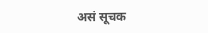असं सूचक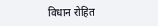विधान रोहित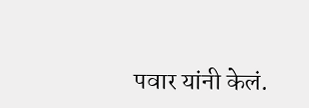पवार यांनी केलं.